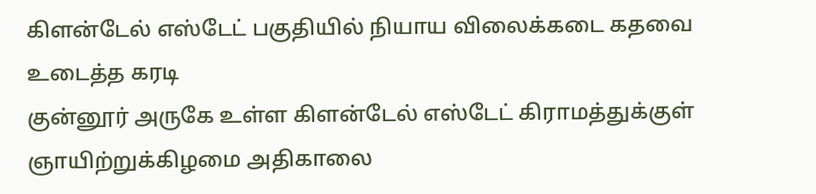கிளன்டேல் எஸ்டேட் பகுதியில் நியாய விலைக்கடை கதவை உடைத்த கரடி
குன்னூர் அருகே உள்ள கிளன்டேல் எஸ்டேட் கிராமத்துக்குள் ஞாயிற்றுக்கிழமை அதிகாலை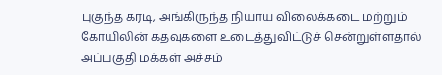புகுந்த கரடி, அங்கிருந்த நியாய விலைக்கடை மற்றும் கோயிலின் கதவுகளை உடைத்துவிட்டுச் சென்றுள்ளதால் அப்பகுதி மக்கள் அச்சம்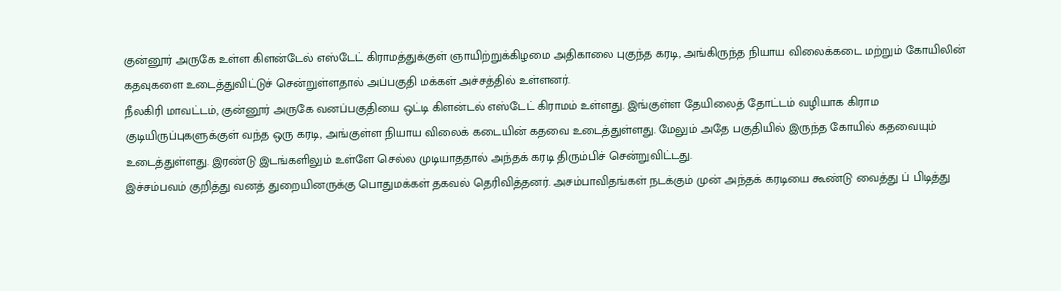குன்னூர் அருகே உள்ள கிளன்டேல் எஸ்டேட் கிராமத்துக்குள் ஞாயிற்றுக்கிழமை அதிகாலை புகுந்த கரடி, அங்கிருந்த நியாய விலைக்கடை மற்றும் கோயிலின் கதவுகளை உடைத்துவிட்டுச் சென்றுள்ளதால் அப்பகுதி மக்கள் அச்சத்தில் உள்ளனர்.
நீலகிரி மாவட்டம், குன்னூர் அருகே வனப்பகுதியை ஒட்டி கிளன்டல் எஸ்டேட் கிராமம் உள்ளது. இங்குள்ள தேயிலைத் தோட்டம் வழியாக கிராம குடியிருப்புகளுக்குள் வந்த ஒரு கரடி, அங்குள்ள நியாய விலைக் கடையின் கதவை உடைத்துள்ளது. மேலும் அதே பகுதியில் இருந்த கோயில் கதவையும் உடைத்துள்ளது. இரண்டு இடங்களிலும் உள்ளே செல்ல முடியாததால் அந்தக் கரடி திரும்பிச் சென்றுவிட்டது.
இச்சம்பவம் குறித்து வனத் துறையினருக்கு பொதுமக்கள் தகவல் தெரிவித்தனர். அசம்பாவிதங்கள் நடக்கும் முன் அந்தக் கரடியை கூண்டு வைத்து ப் பிடித்து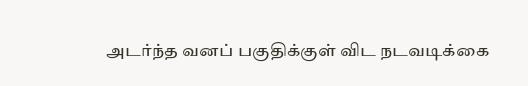அடர்ந்த வனப் பகுதிக்குள் விட நடவடிக்கை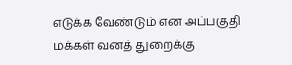எடுக்க வேண்டும் என அப்பகுதி மக்கள் வனத் துறைக்கு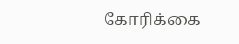கோரிக்கை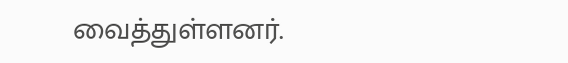வைத்துள்ளனர்.